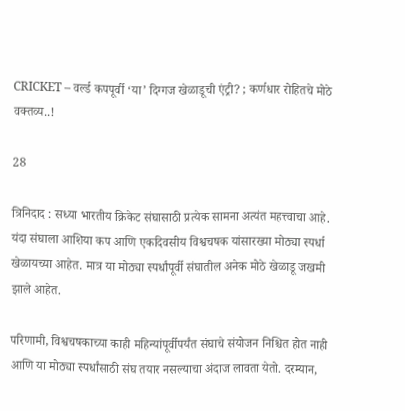CRICKET – वर्ल्ड कपपूर्वी ‘या’ दिग्गज खेळाडूची एंट्री? ; कर्णधार रोहितचे मोठे वक्तव्य..!

28

त्रिनिदाद : सध्या भारतीय क्रिकेट संघासाठी प्रत्येक सामना अत्यंत महत्त्वाचा आहे. यंदा संघाला आशिया कप आणि एकदिवसीय विश्वचषक यांसारख्या मोठ्या स्पर्धा खेळायच्या आहेत. मात्र या मोठ्या स्पर्धांपूर्वी संघातील अनेक मोठे खेळाडू जखमी झाले आहेत.

परिणामी, विश्वचषकाच्या काही महिन्यांपूर्वीपर्यंत संघाचे संयोजन निश्चित होत नाही आणि या मोठ्या स्पर्धांसाठी संघ तयार नसल्याचा अंदाज लावता येतो. दरम्यान,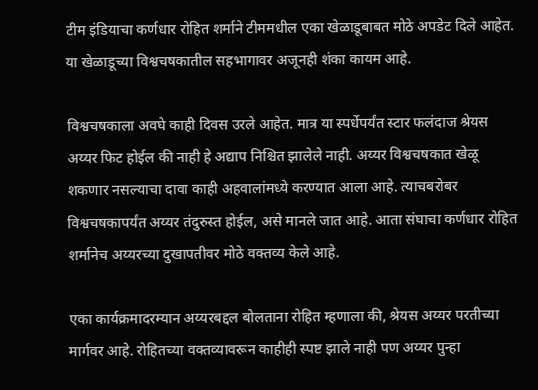टीम इंडियाचा कर्णधार रोहित शर्माने टीममधील एका खेळाडूबाबत मोठे अपडेट दिले आहेत. या खेळाडूच्या विश्वचषकातील सहभागावर अजूनही शंका कायम आहे.

विश्वचषकाला अवघे काही दिवस उरले आहेत. मात्र या स्पर्धेपर्यंत स्टार फलंदाज श्रेयस अय्यर फिट होईल की नाही हे अद्याप निश्चित झालेले नाही. अय्यर विश्वचषकात खेळू शकणार नसल्याचा दावा काही अहवालांमध्ये करण्यात आला आहे. त्याचबरोबर विश्वचषकापर्यंत अय्यर तंदुरुस्त होईल, असे मानले जात आहे. आता संघाचा कर्णधार रोहित शर्मानेच अय्यरच्या दुखापतीवर मोठे वक्तव्य केले आहे.

एका कार्यक्रमादरम्यान अय्यरबद्दल बोलताना रोहित म्हणाला की, श्रेयस अय्यर परतीच्या मार्गवर आहे. रोहितच्या वक्तव्यावरून काहीही स्पष्ट झाले नाही पण अय्यर पुन्हा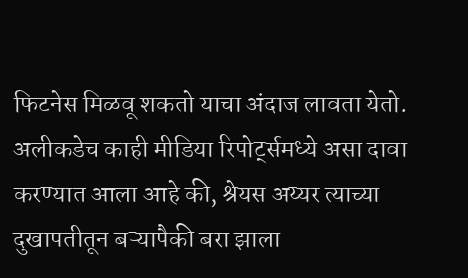फिटनेस मिळवू शकतो याचा अंदाज लावता येतो. अलीकडेच काही मीडिया रिपोर्ट्समध्ये असा दावा करण्यात आला आहे की, श्रेयस अय्यर त्याच्या दुखापतीतून बऱ्यापैकी बरा झाला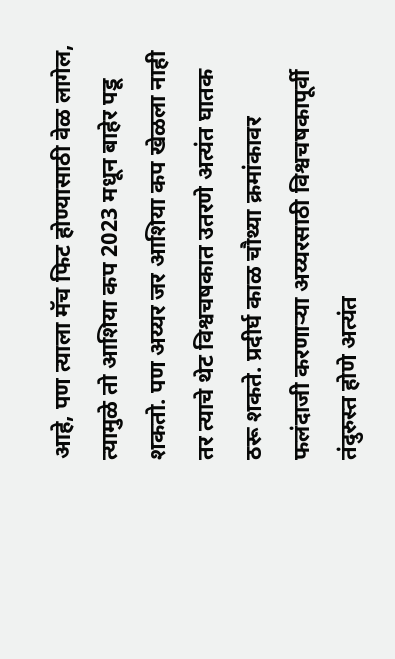आहे, पण त्याला मॅच फिट होण्यासाठी वेळ लागेल, त्यामुळे तो आशिया कप 2023 मधून बाहेर पडू शकतो. पण अय्यर जर आशिया कप खेळला नाही तर त्याचे थेट विश्वचषकात उतरणे अत्यंत घातक ठरू शकते. प्रदीर्घ काळ चौथ्या क्रमांकावर फलंदाजी करणाऱ्या अय्यरसाठी विश्वचषकापूर्वी तंदुरुस्त होणे अत्यंत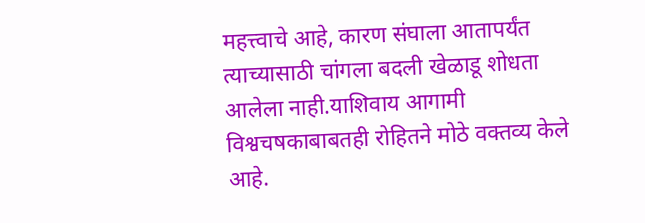महत्त्वाचे आहे, कारण संघाला आतापर्यंत त्याच्यासाठी चांगला बदली खेळाडू शोधता आलेला नाही.याशिवाय आगामी विश्वचषकाबाबतही रोहितने मोठे वक्तव्य केले आहे.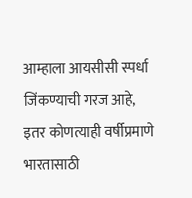आम्हाला आयसीसी स्पर्धा जिंकण्याची गरज आहे, इतर कोणत्याही वर्षीप्रमाणे भारतासाठी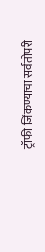ट्रॉफी जिंकण्याचा सर्वतोपरी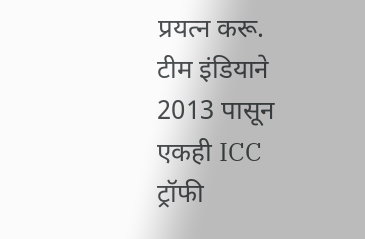प्रयत्न करू. टीम इंडियाने 2013 पासून एकही ICC ट्रॉफी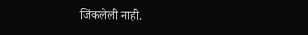जिंकलेली नाही.